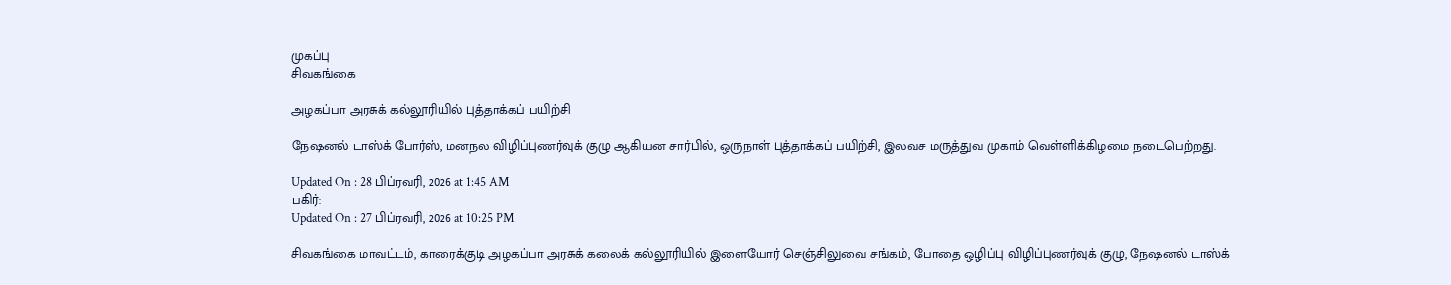முகப்பு
சிவகங்கை

அழகப்பா அரசுக் கல்லூரியில் புத்தாக்கப் பயிற்சி

நேஷனல் டாஸ்க் போர்ஸ், மனநல விழிப்புணர்வுக் குழு ஆகியன சார்பில், ஒருநாள் புத்தாக்கப் பயிற்சி, இலவச மருத்துவ முகாம் வெள்ளிக்கிழமை நடைபெற்றது.

Updated On : 28 பிப்ரவரி, 2026 at 1:45 AM
பகிர்:
Updated On : 27 பிப்ரவரி, 2026 at 10:25 PM

சிவகங்கை மாவட்டம், காரைக்குடி அழகப்பா அரசுக் கலைக் கல்லூரியில் இளையோர் செஞ்சிலுவை சங்கம், போதை ஒழிப்பு விழிப்புணர்வுக் குழு, நேஷனல் டாஸ்க்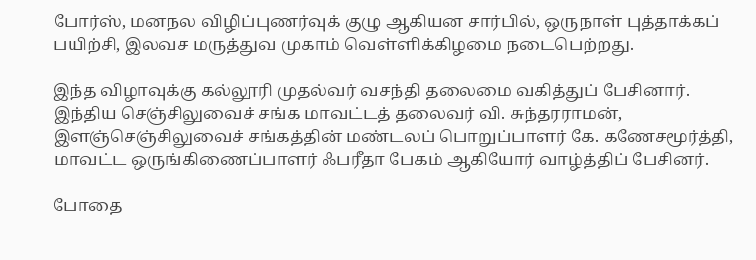போர்ஸ், மனநல விழிப்புணர்வுக் குழு ஆகியன சார்பில், ஒருநாள் புத்தாக்கப் பயிற்சி, இலவச மருத்துவ முகாம் வெள்ளிக்கிழமை நடைபெற்றது.

இந்த விழாவுக்கு கல்லூரி முதல்வர் வசந்தி தலைமை வகித்துப் பேசினார். இந்திய செஞ்சிலுவைச் சங்க மாவட்டத் தலைவர் வி. சுந்தரராமன், இளஞ்செஞ்சிலுவைச் சங்கத்தின் மண்டலப் பொறுப்பாளர் கே. கணேசமூர்த்தி, மாவட்ட ஒருங்கிணைப்பாளர் ஃபரீதா பேகம் ஆகியோர் வாழ்த்திப் பேசினர்.

போதை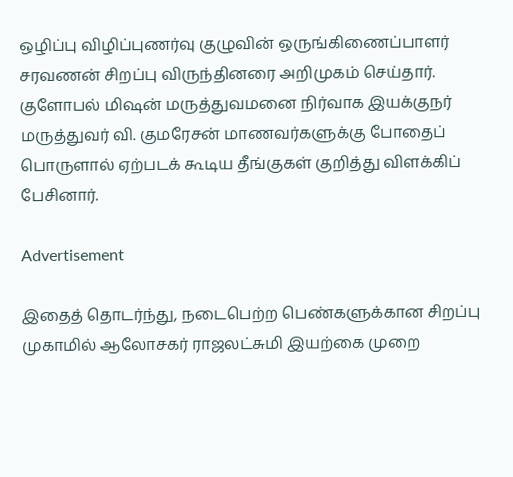ஒழிப்பு விழிப்புணர்வு குழுவின் ஒருங்கிணைப்பாளர் சரவணன் சிறப்பு விருந்தினரை அறிமுகம் செய்தார். குளோபல் மிஷன் மருத்துவமனை நிர்வாக இயக்குநர் மருத்துவர் வி. குமரேசன் மாணவர்களுக்கு போதைப் பொருளால் ஏற்படக் கூடிய தீங்குகள் குறித்து விளக்கிப் பேசினார்.

Advertisement

இதைத் தொடர்ந்து, நடைபெற்ற பெண்களுக்கான சிறப்பு முகாமில் ஆலோசகர் ராஜலட்சுமி இயற்கை முறை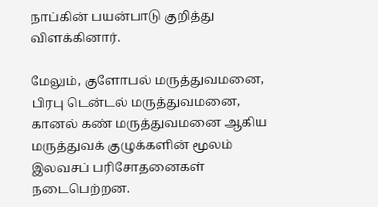நாப்கின் பயன்பாடு குறித்து விளக்கினார்.

மேலும், குளோபல் மருத்துவமனை, பிரபு டென்டல் மருத்துவமனை, கானல் கண் மருத்துவமனை ஆகிய மருத்துவக் குழுக்களின் மூலம் இலவசப் பரிசோதனைகள் நடைபெற்றன.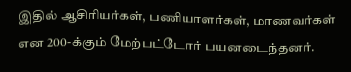இதில் ஆசிரியர்கள், பணியாளர்கள், மாணவர்கள் என 200-க்கும் மேற்பட்டோர் பயனடைந்தனர்.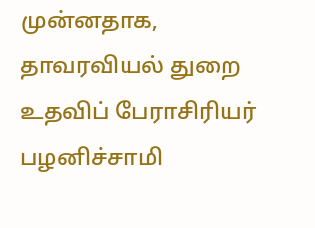முன்னதாக, தாவரவியல் துறை உதவிப் பேராசிரியர் பழனிச்சாமி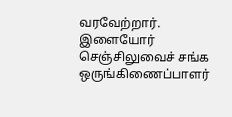வரவேற்றார். இளையோர் செஞ்சிலுவைச் சங்க ஒருங்கிணைப்பாளர்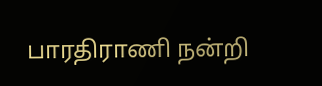பாரதிராணி நன்றி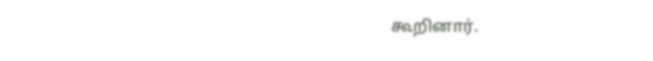கூறினார்.